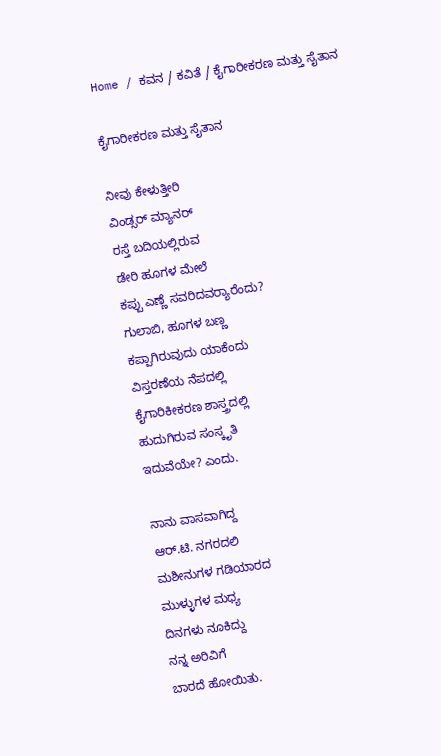Home / ಕವನ / ಕವಿತೆ / ಕೈಗಾರೀಕರಣ ಮತ್ತು ಸೈತಾನ

ಕೈಗಾರೀಕರಣ ಮತ್ತು ಸೈತಾನ

ನೀವು ಕೇಳುತ್ತೀರಿ
ವಿಂಡ್ಸರ್ ಮ್ಯಾನರ್
ರಸ್ತೆ ಬದಿಯಲ್ಲಿರುವ
ಡೇರಿ ಹೂಗಳ ಮೇಲೆ
ಕಪ್ಪು ಎಣ್ಣೆ ಸವರಿದವರ್‍ಯಾರೆಂದು?
ಗುಲಾಬಿ, ಹೂಗಳ ಬಣ್ಣ
ಕಪ್ಪಾಗಿರುವುದು ಯಾಕೆಂದು
ವಿಸ್ತರಣೆಯ ನೆಪದಲ್ಲಿ
ಕೈಗಾರಿಕೀಕರಣ ಶಾಸ್ತ್ರದಲ್ಲಿ
ಹುದುಗಿರುವ ಸಂಸ್ಕೃತಿ
ಇದುವೆಯೇ? ಎಂದು.

ನಾನು ವಾಸವಾಗಿದ್ದ
ಆರ್.ಟಿ. ನಗರದಲಿ
ಮಶೀನುಗಳ ಗಡಿಯಾರದ
ಮುಳ್ಳುಗಳ ಮಧ್ಯ
ದಿನಗಳು ನೂಕಿದ್ದು
ನನ್ನ ಅರಿವಿಗೆ
ಬಾರದೆ ಹೋಯಿತು.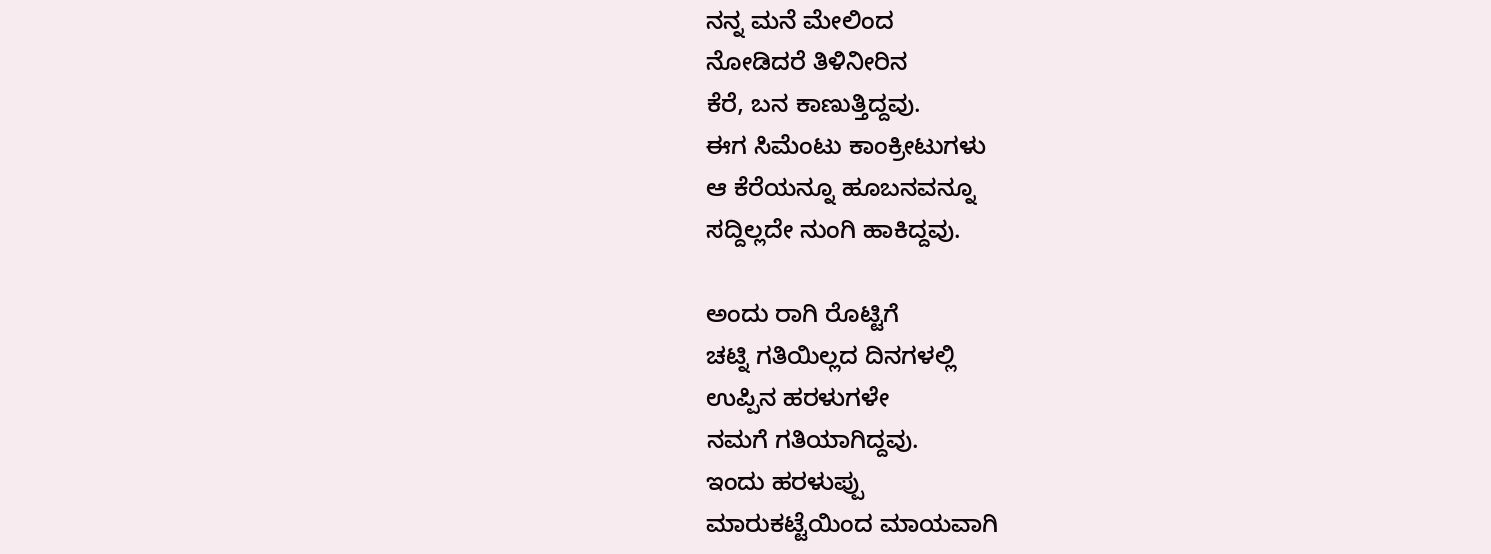ನನ್ನ ಮನೆ ಮೇಲಿಂದ
ನೋಡಿದರೆ ತಿಳಿನೀರಿನ
ಕೆರೆ, ಬನ ಕಾಣುತ್ತಿದ್ದವು.
ಈಗ ಸಿಮೆಂಟು ಕಾಂಕ್ರೀಟುಗಳು
ಆ ಕೆರೆಯನ್ನೂ ಹೂಬನವನ್ನೂ
ಸದ್ದಿಲ್ಲದೇ ನುಂಗಿ ಹಾಕಿದ್ದವು.

ಅಂದು ರಾಗಿ ರೊಟ್ಟಿಗೆ
ಚಟ್ನಿ ಗತಿಯಿಲ್ಲದ ದಿನಗಳಲ್ಲಿ
ಉಪ್ಪಿನ ಹರಳುಗಳೇ
ನಮಗೆ ಗತಿಯಾಗಿದ್ದವು.
ಇಂದು ಹರಳುಪ್ಪು
ಮಾರುಕಟ್ಟೆಯಿಂದ ಮಾಯವಾಗಿ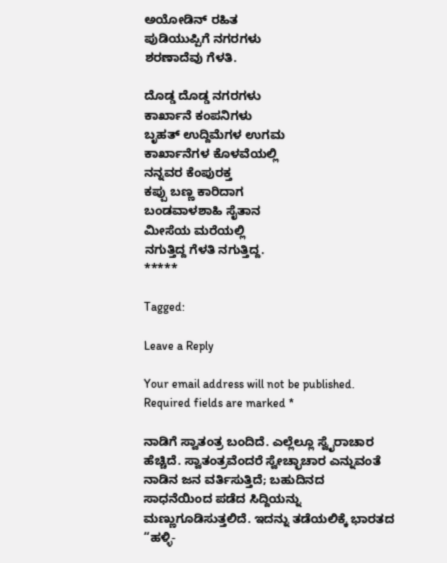ಅಯೋಡಿನ್ ರಹಿತ
ಪುಡಿಯುಪ್ಪಿಗೆ ನಗರಗಳು
ಶರಣಾದೆವು ಗೆಳತಿ.

ದೊಡ್ಡ ದೊಡ್ಡ ನಗರಗಳು
ಕಾರ್ಖಾನೆ ಕಂಪನಿಗಳು
ಬೃಹತ್ ಉದ್ದಿಮೆಗಳ ಉಗಮ
ಕಾರ್ಖಾನೆಗಳ ಕೊಳವೆಯಲ್ಲಿ
ನನ್ನವರ ಕೆಂಪುರಕ್ತ
ಕಪ್ಪು ಬಣ್ಣ ಕಾರಿದಾಗ
ಬಂಡವಾಳಶಾಹಿ ಸೈತಾನ
ಮೀಸೆಯ ಮರೆಯಲ್ಲಿ
ನಗುತ್ತಿದ್ದ ಗೆಳತಿ ನಗುತ್ತಿದ್ದ.
*****

Tagged:

Leave a Reply

Your email address will not be published. Required fields are marked *

ನಾಡಿಗೆ ಸ್ವಾತಂತ್ರ ಬಂದಿದೆ. ಎಲ್ಲೆಲ್ಲೂ ಸ್ವೈರಾಚಾರ ಹೆಚ್ಚಿದೆ. ಸ್ವಾತಂತ್ರವೆಂದರೆ ಸ್ವೇಚ್ಛಾಚಾರ ಎನ್ನುವಂತೆ ನಾಡಿನ ಜನ ವರ್ತಿಸುತ್ತಿದೆ; ಬಹುದಿನದ ಸಾಧನೆಯಿಂದ ಪಡೆದ ಸಿದ್ದಿಯನ್ನು ಮಣ್ಣುಗೂಡಿಸುತ್ತಲಿದೆ. ಇದನ್ನು ತಡೆಯಲಿಕ್ಕೆ ಭಾರತದ “ಹಳ್ಳಿ-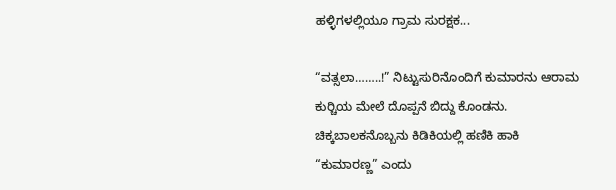ಹಳ್ಳಿಗಳಲ್ಲಿಯೂ ಗ್ರಾಮ ಸುರಕ್ಷಕ...

“ವತ್ಸಲಾ……..!” ನಿಟ್ಟುಸುರಿನೊಂದಿಗೆ ಕುಮಾರನು ಆರಾಮ ಕುರ್‍ಚಿಯ ಮೇಲೆ ದೊಪ್ಪನೆ ಬಿದ್ದು ಕೊಂಡನು. ಚಿಕ್ಕಬಾಲಕನೊಬ್ಬನು ಕಿಡಿಕಿಯಲ್ಲಿ ಹಣಿಕಿ ಹಾಕಿ “ಕುಮಾರಣ್ಣ” ಎಂದು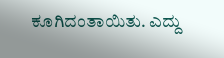ಕೂಗಿದಂತಾಯಿತು. ಎದ್ದು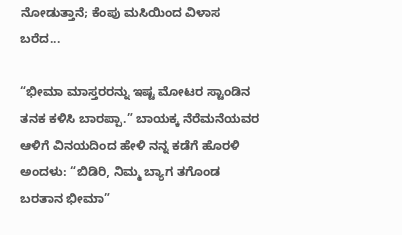ನೋಡುತ್ತಾನೆ; ಕೆಂಪು ಮಸಿಯಿಂದ ವಿಳಾಸ ಬರೆದ...

“ಭೀಮಾ ಮಾಸ್ತರರನ್ನು ಇಷ್ಟ ಮೋಟರ ಸ್ಟಾಂಡಿನ ತನಕ ಕಳಿಸಿ ಬಾರಪ್ಪಾ.” ಬಾಯಕ್ಕ ನೆರೆಮನೆಯವರ ಆಳಿಗೆ ವಿನಯದಿಂದ ಹೇಳಿ ನನ್ನ ಕಡೆಗೆ ಹೊರಳಿ ಅಂದಳು: “ಬಿಡಿರಿ, ನಿಮ್ಮ ಬ್ಯಾಗ ತಗೊಂಡ ಬರತಾನ ಭೀಮಾ”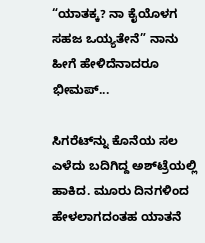“ಯಾತಕ್ಕ? ನಾ ಕೈಯೊಳಗ ಸಹಜ ಒಯ್ಯತೇನೆ” ನಾನು ಹೀಗೆ ಹೇಳಿದೆನಾದರೂ ಭೀಮಪ್...

ಸಿಗರೆಟ್‌ನ್ನು ಕೊನೆಯ ಸಲ ಎಳೆದು ಬದಿಗಿದ್ದ ಅಶ್‌ಟ್ರೆಯಲ್ಲಿ ಹಾಕಿದ. ಮೂರು ದಿನಗಳಿಂದ ಹೇಳಲಾಗದಂತಹ ಯಾತನೆ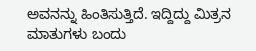ಅವನನ್ನು ಹಿಂತಿಸುತ್ತಿದೆ. ಇದ್ದಿದ್ದು ಮಿತ್ರನ ಮಾತುಗಳು ಬಂದು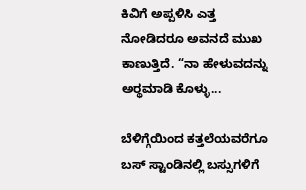ಕಿವಿಗೆ ಅಪ್ಪಳಿಸಿ ಎತ್ತ ನೋಡಿದರೂ ಅವನದೆ ಮುಖ ಕಾಣುತ್ತಿದೆ. “ನಾ ಹೇಳುವದನ್ನು ಅರ್‍ಥಮಾಡಿ ಕೊಳ್ಳು...

ಬೆಳಿಗ್ಗೆಯಿಂದ ಕತ್ತಲೆಯವರೆಗೂ ಬಸ್ ಸ್ಟಾಂಡಿನಲ್ಲಿ ಬಸ್ಸುಗಳಿಗೆ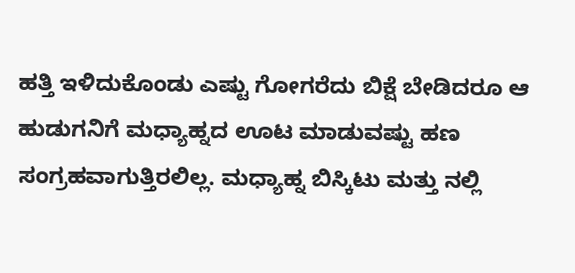ಹತ್ತಿ ಇಳಿದುಕೊಂಡು ಎಷ್ಟು ಗೋಗರೆದು ಬಿಕ್ಷೆ ಬೇಡಿದರೂ ಆ ಹುಡುಗನಿಗೆ ಮಧ್ಯಾಹ್ನದ ಊಟ ಮಾಡುವಷ್ಟು ಹಣ ಸಂಗ್ರಹವಾಗುತ್ತಿರಲಿಲ್ಲ. ಮಧ್ಯಾಹ್ನ ಬಿಸ್ಕಿಟು ಮತ್ತು ನಲ್ಲಿ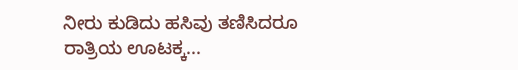ನೀರು ಕುಡಿದು ಹಸಿವು ತಣಿಸಿದರೂ ರಾತ್ರಿಯ ಊಟಕ್ಕ...